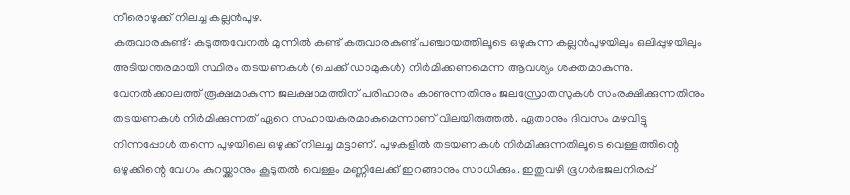നീരൊഴുക്ക് നിലച്ച കല്ലൻപുഴ.
കരുവാരകുണ്ട്: കടുത്തവേനൽ മുന്നിൽ കണ്ട് കരുവാരകുണ്ട് പഞ്ചായത്തിലൂടെ ഒഴുകുന്ന കല്ലൻപുഴയിലും ഒലിപ്പുഴയിലും അടിയന്തരമായി സ്ഥിരം തടയണകൾ (ചെക്ക് ഡാമുകൾ) നിർമിക്കണമെന്ന ആവശ്യം ശക്തമാകുന്നു.
വേനൽക്കാലത്ത് രൂക്ഷമാകുന്ന ജലക്ഷാമത്തിന് പരിഹാരം കാണുന്നതിനും ജലസ്രോതസുകൾ സംരക്ഷിക്കുന്നതിനും തടയണകൾ നിർമിക്കുന്നത് ഏറെ സഹായകരമാകുമെന്നാണ് വിലയിരുത്തൽ. ഏതാനും ദിവസം മഴവിട്ടു നിന്നപ്പോൾ തന്നെ പുഴയിലെ ഒഴുക്ക് നിലച്ച മട്ടാണ്. പുഴകളിൽ തടയണകൾ നിർമിക്കുന്നതിലൂടെ വെള്ളത്തിന്റെ ഒഴുക്കിന്റെ വേഗം കുറയ്ക്കാനും കൂടുതൽ വെള്ളം മണ്ണിലേക്ക് ഇറങ്ങാനും സാധിക്കും. ഇതുവഴി ഭൂഗർഭജലനിരപ്പ്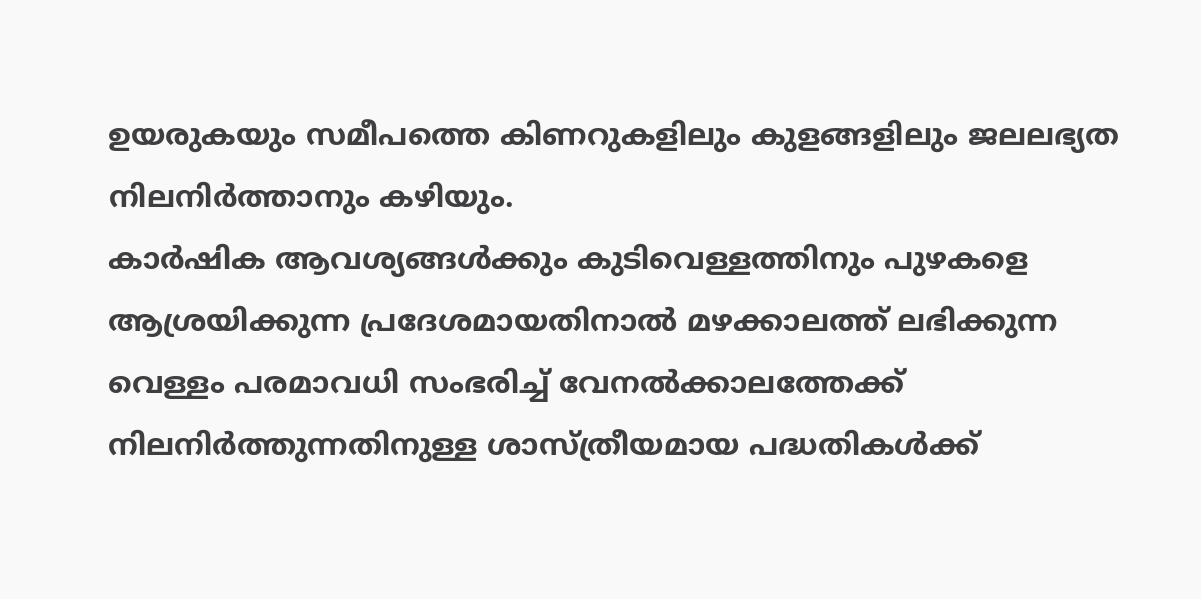ഉയരുകയും സമീപത്തെ കിണറുകളിലും കുളങ്ങളിലും ജലലഭ്യത നിലനിർത്താനും കഴിയും.
കാർഷിക ആവശ്യങ്ങൾക്കും കുടിവെള്ളത്തിനും പുഴകളെ ആശ്രയിക്കുന്ന പ്രദേശമായതിനാൽ മഴക്കാലത്ത് ലഭിക്കുന്ന വെള്ളം പരമാവധി സംഭരിച്ച് വേനൽക്കാലത്തേക്ക് നിലനിർത്തുന്നതിനുള്ള ശാസ്ത്രീയമായ പദ്ധതികൾക്ക്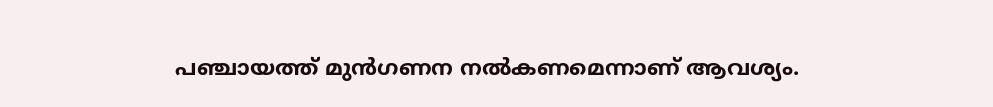പഞ്ചായത്ത് മുൻഗണന നൽകണമെന്നാണ് ആവശ്യം.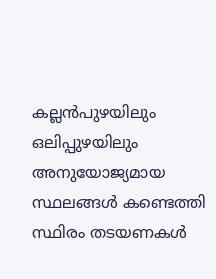കല്ലൻപുഴയിലും ഒലിപ്പുഴയിലും അനുയോജ്യമായ സ്ഥലങ്ങൾ കണ്ടെത്തി സ്ഥിരം തടയണകൾ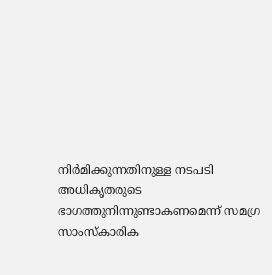നിർമിക്കുന്നതിനുള്ള നടപടി അധികൃതരുടെ ഭാഗത്തുനിന്നുണ്ടാകണമെന്ന് സമഗ്ര സാംസ്കാരിക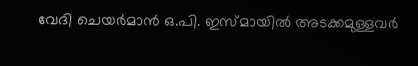വേദി ചെയർമാൻ ഒ.പി. ഇസ്മായിൽ അടക്കമുള്ളവർ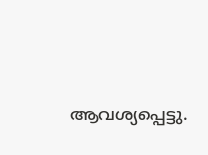ആവശ്യപ്പെട്ടു.